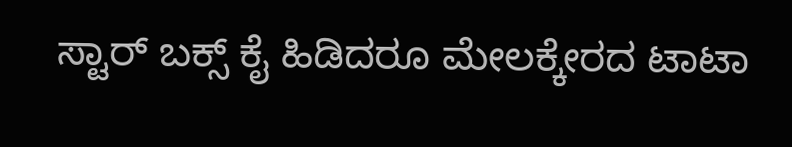ಸ್ಟಾರ್ ಬಕ್ಸ್ ಕೈ ಹಿಡಿದರೂ ಮೇಲಕ್ಕೇರದ ಟಾಟಾ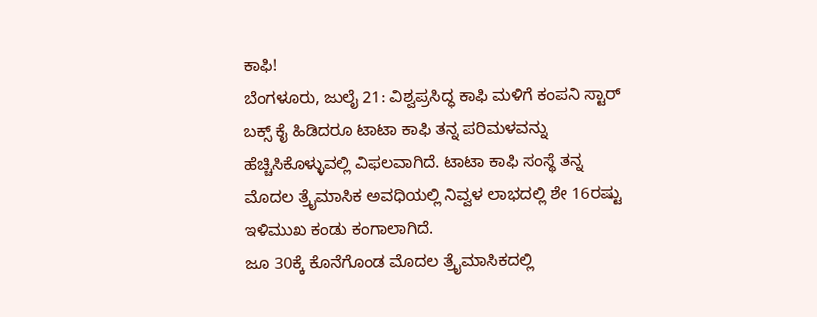ಕಾಫಿ!
ಬೆಂಗಳೂರು, ಜುಲೈ 21: ವಿಶ್ವಪ್ರಸಿದ್ಧ ಕಾಫಿ ಮಳಿಗೆ ಕಂಪನಿ ಸ್ಟಾರ್ ಬಕ್ಸ್ ಕೈ ಹಿಡಿದರೂ ಟಾಟಾ ಕಾಫಿ ತನ್ನ ಪರಿಮಳವನ್ನು ಹೆಚ್ಚಿಸಿಕೊಳ್ಳುವಲ್ಲಿ ವಿಫಲವಾಗಿದೆ. ಟಾಟಾ ಕಾಫಿ ಸಂಸ್ಥೆ ತನ್ನ ಮೊದಲ ತ್ರೈಮಾಸಿಕ ಅವಧಿಯಲ್ಲಿ ನಿವ್ವಳ ಲಾಭದಲ್ಲಿ ಶೇ 16ರಷ್ಟು ಇಳಿಮುಖ ಕಂಡು ಕಂಗಾಲಾಗಿದೆ.
ಜೂ 30ಕ್ಕೆ ಕೊನೆಗೊಂಡ ಮೊದಲ ತ್ರೈಮಾಸಿಕದಲ್ಲಿ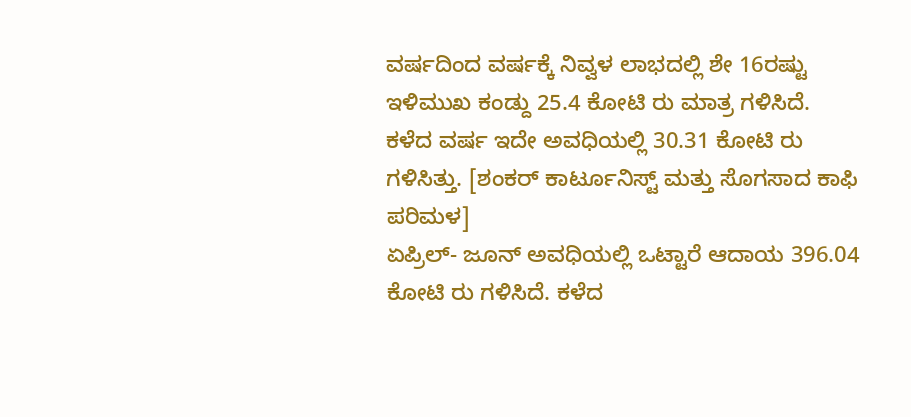ವರ್ಷದಿಂದ ವರ್ಷಕ್ಕೆ ನಿವ್ವಳ ಲಾಭದಲ್ಲಿ ಶೇ 16ರಷ್ಟು ಇಳಿಮುಖ ಕಂಡ್ದು 25.4 ಕೋಟಿ ರು ಮಾತ್ರ ಗಳಿಸಿದೆ. ಕಳೆದ ವರ್ಷ ಇದೇ ಅವಧಿಯಲ್ಲಿ 30.31 ಕೋಟಿ ರು ಗಳಿಸಿತ್ತು. [ಶಂಕರ್ ಕಾರ್ಟೂನಿಸ್ಟ್ ಮತ್ತು ಸೊಗಸಾದ ಕಾಫಿ ಪರಿಮಳ]
ಏಪ್ರಿಲ್- ಜೂನ್ ಅವಧಿಯಲ್ಲಿ ಒಟ್ಟಾರೆ ಆದಾಯ 396.04 ಕೋಟಿ ರು ಗಳಿಸಿದೆ. ಕಳೆದ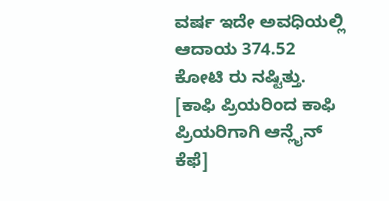ವರ್ಷ ಇದೇ ಅವಧಿಯಲ್ಲಿ ಆದಾಯ 374.52 ಕೋಟಿ ರು ನಷ್ಟಿತ್ತು. [ಕಾಫಿ ಪ್ರಿಯರಿಂದ ಕಾಫಿ ಪ್ರಿಯರಿಗಾಗಿ ಆನ್ಲೈನ್ ಕೆಫೆ]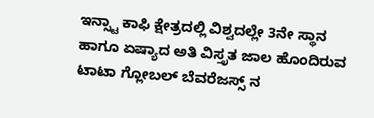ಇನ್ಸ್ಟಾ ಕಾಫಿ ಕ್ಷೇತ್ರದಲ್ಲಿ ವಿಶ್ವದಲ್ಲೇ 3ನೇ ಸ್ಥಾನ ಹಾಗೂ ಏಷ್ಯಾದ ಅತಿ ವಿಸ್ತೃತ ಜಾಲ ಹೊಂದಿರುವ ಟಾಟಾ ಗ್ಲೋಬಲ್ ಬೆವರೆಜಸ್ಸ್ ನ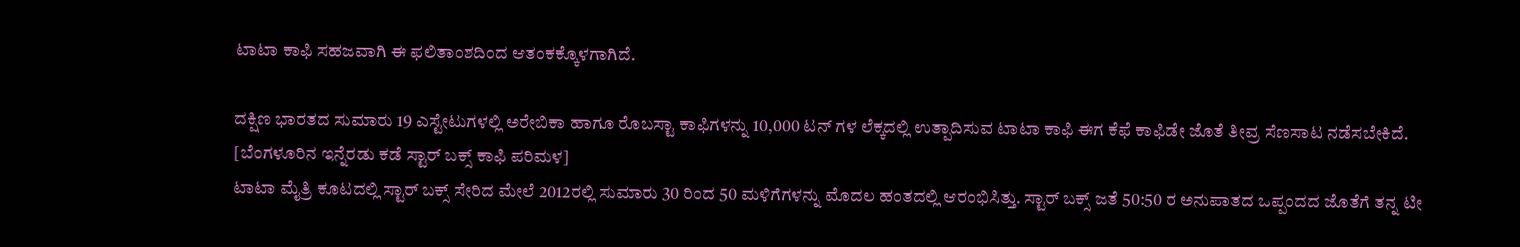ಟಾಟಾ ಕಾಫಿ ಸಹಜವಾಗಿ ಈ ಫಲಿತಾಂಶದಿಂದ ಆತಂಕಕ್ಕೊಳಗಾಗಿದೆ.

ದಕ್ಷಿಣ ಭಾರತದ ಸುಮಾರು 19 ಎಸ್ಟೇಟುಗಳಲ್ಲಿ ಅರೇಬಿಕಾ ಹಾಗೂ ರೊಬಸ್ಟಾ ಕಾಫಿಗಳನ್ನು 10,000 ಟನ್ ಗಳ ಲೆಕ್ಕದಲ್ಲಿ ಉತ್ಪಾದಿಸುವ ಟಾಟಾ ಕಾಫಿ ಈಗ ಕೆಫೆ ಕಾಫಿಡೇ ಜೊತೆ ತೀವ್ರ ಸೆಣಸಾಟ ನಡೆಸಬೇಕಿದೆ. [ಬೆಂಗಳೂರಿನ ಇನ್ನೆರಡು ಕಡೆ ಸ್ಟಾರ್ ಬಕ್ಸ್ ಕಾಫಿ ಪರಿಮಳ]
ಟಾಟಾ ಮೈತ್ರಿ ಕೂಟದಲ್ಲಿ ಸ್ಟಾರ್ ಬಕ್ಸ್ ಸೇರಿದ ಮೇಲೆ 2012ರಲ್ಲಿ ಸುಮಾರು 30 ರಿಂದ 50 ಮಳಿಗೆಗಳನ್ನು ಮೊದಲ ಹಂತದಲ್ಲಿ ಆರಂಭಿಸಿತ್ತು. ಸ್ಟಾರ್ ಬಕ್ಸ್ ಜತೆ 50:50 ರ ಅನುಪಾತದ ಒಪ್ಪಂದದ ಜೊತೆಗೆ ತನ್ನ ಟೀ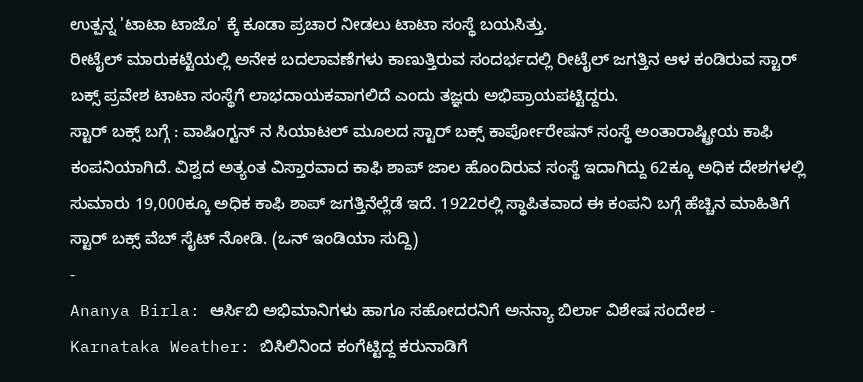ಉತ್ಪನ್ನ 'ಟಾಟಾ ಟಾಜೊ' ಕ್ಕೆ ಕೂಡಾ ಪ್ರಚಾರ ನೀಡಲು ಟಾಟಾ ಸಂಸ್ಥೆ ಬಯಸಿತ್ತು.
ರೀಟೈಲ್ ಮಾರುಕಟ್ಟೆಯಲ್ಲಿ ಅನೇಕ ಬದಲಾವಣೆಗಳು ಕಾಣುತ್ತಿರುವ ಸಂದರ್ಭದಲ್ಲಿ ರೀಟೈಲ್ ಜಗತ್ತಿನ ಆಳ ಕಂಡಿರುವ ಸ್ಟಾರ್ ಬಕ್ಸ್ ಪ್ರವೇಶ ಟಾಟಾ ಸಂಸ್ಥೆಗೆ ಲಾಭದಾಯಕವಾಗಲಿದೆ ಎಂದು ತಜ್ಞರು ಅಭಿಪ್ರಾಯಪಟ್ಟಿದ್ದರು.
ಸ್ಟಾರ್ ಬಕ್ಸ್ ಬಗ್ಗೆ : ವಾಷಿಂಗ್ಟನ್ ನ ಸಿಯಾಟಲ್ ಮೂಲದ ಸ್ಟಾರ್ ಬಕ್ಸ್ ಕಾರ್ಪೋರೇಷನ್ ಸಂಸ್ಥೆ ಅಂತಾರಾಷ್ಟ್ರೀಯ ಕಾಫಿ ಕಂಪನಿಯಾಗಿದೆ. ವಿಶ್ವದ ಅತ್ಯಂತ ವಿಸ್ತಾರವಾದ ಕಾಫಿ ಶಾಪ್ ಜಾಲ ಹೊಂದಿರುವ ಸಂಸ್ಥೆ ಇದಾಗಿದ್ದು 62ಕ್ಕೂ ಅಧಿಕ ದೇಶಗಳಲ್ಲಿ ಸುಮಾರು 19,000ಕ್ಕೂ ಅಧಿಕ ಕಾಫಿ ಶಾಪ್ ಜಗತ್ತಿನೆಲ್ಲೆಡೆ ಇದೆ. 1922ರಲ್ಲಿ ಸ್ಥಾಪಿತವಾದ ಈ ಕಂಪನಿ ಬಗ್ಗೆ ಹೆಚ್ಚಿನ ಮಾಹಿತಿಗೆ ಸ್ಟಾರ್ ಬಕ್ಸ್ ವೆಬ್ ಸೈಟ್ ನೋಡಿ. (ಒನ್ ಇಂಡಿಯಾ ಸುದ್ದಿ)
-
Ananya Birla: ಆರ್ಸಿಬಿ ಅಭಿಮಾನಿಗಳು ಹಾಗೂ ಸಹೋದರನಿಗೆ ಅನನ್ಯಾ ಬಿರ್ಲಾ ವಿಶೇಷ ಸಂದೇಶ -
Karnataka Weather: ಬಿಸಿಲಿನಿಂದ ಕಂಗೆಟ್ಟಿದ್ದ ಕರುನಾಡಿಗೆ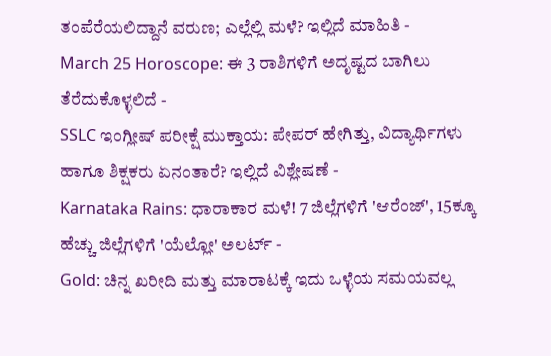ತಂಪೆರೆಯಲಿದ್ದಾನೆ ವರುಣ; ಎಲ್ಲೆಲ್ಲಿ ಮಳೆ? ಇಲ್ಲಿದೆ ಮಾಹಿತಿ -
March 25 Horoscope: ಈ 3 ರಾಶಿಗಳಿಗೆ ಅದೃಷ್ಟದ ಬಾಗಿಲು ತೆರೆದುಕೊಳ್ಳಲಿದೆ -
SSLC ಇಂಗ್ಲೀಷ್ ಪರೀಕ್ಷೆ ಮುಕ್ತಾಯ: ಪೇಪರ್ ಹೇಗಿತ್ತು, ವಿದ್ಯಾರ್ಥಿಗಳು ಹಾಗೂ ಶಿಕ್ಷಕರು ಏನಂತಾರೆ? ಇಲ್ಲಿದೆ ವಿಶ್ಲೇಷಣೆ -
Karnataka Rains: ಧಾರಾಕಾರ ಮಳೆ! 7 ಜಿಲ್ಲೆಗಳಿಗೆ 'ಆರೆಂಜ್', 15ಕ್ಕೂ ಹೆಚ್ಚು ಜಿಲ್ಲೆಗಳಿಗೆ 'ಯೆಲ್ಲೋ' ಅಲರ್ಟ್ -
Gold: ಚಿನ್ನ ಖರೀದಿ ಮತ್ತು ಮಾರಾಟಕ್ಕೆ ಇದು ಒಳ್ಳೆಯ ಸಮಯವಲ್ಲ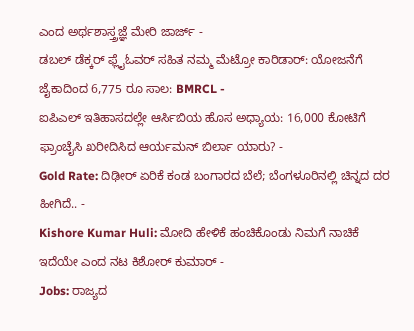ಎಂದ ಅರ್ಥಶಾಸ್ತ್ರಜ್ಞೆ ಮೇರಿ ಜಾರ್ಜ್ -
ಡಬಲ್ ಡೆಕ್ಕರ್ ಫ್ಲೈಓವರ್ ಸಹಿತ ನಮ್ಮ ಮೆಟ್ರೋ ಕಾರಿಡಾರ್: ಯೋಜನೆಗೆ ಜೈಕಾದಿಂದ 6,775 ರೂ ಸಾಲ: BMRCL -
ಐಪಿಎಲ್ ಇತಿಹಾಸದಲ್ಲೇ ಆರ್ಸಿಬಿಯ ಹೊಸ ಅಧ್ಯಾಯ: 16,000 ಕೋಟಿಗೆ ಫ್ರಾಂಚೈಸಿ ಖರೀದಿಸಿದ ಆರ್ಯಮನ್ ಬಿರ್ಲಾ ಯಾರು? -
Gold Rate: ದಿಢೀರ್ ಏರಿಕೆ ಕಂಡ ಬಂಗಾರದ ಬೆಲೆ; ಬೆಂಗಳೂರಿನಲ್ಲಿ ಚಿನ್ನದ ದರ ಹೀಗಿದೆ.. -
Kishore Kumar Huli: ಮೋದಿ ಹೇಳಿಕೆ ಹಂಚಿಕೊಂಡು ನಿಮಗೆ ನಾಚಿಕೆ ಇದೆಯೇ ಎಂದ ನಟ ಕಿಶೋರ್ ಕುಮಾರ್ -
Jobs: ರಾಜ್ಯದ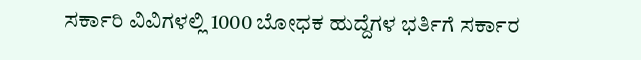ಸರ್ಕಾರಿ ವಿವಿಗಳಲ್ಲಿ 1000 ಬೋಧಕ ಹುದ್ದೆಗಳ ಭರ್ತಿಗೆ ಸರ್ಕಾರ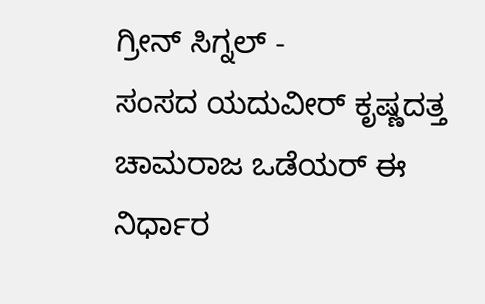ಗ್ರೀನ್ ಸಿಗ್ನಲ್ -
ಸಂಸದ ಯದುವೀರ್ ಕೃಷ್ಣದತ್ತ ಚಾಮರಾಜ ಒಡೆಯರ್ ಈ ನಿರ್ಧಾರ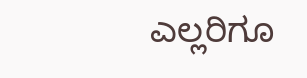ಎಲ್ಲರಿಗೂ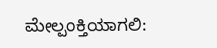ಮೇಲ್ಪಂಕ್ತಿಯಾಗಲಿ: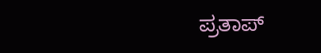ಪ್ರತಾಪ್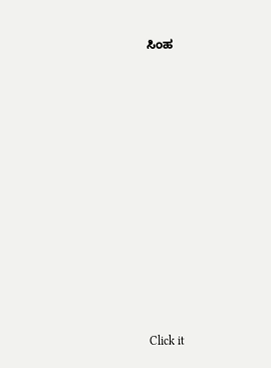ಸಿಂಹ












Click it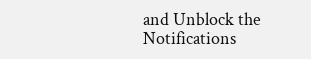and Unblock the Notifications